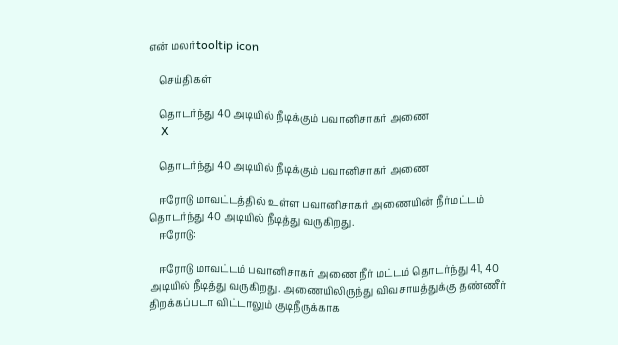என் மலர்tooltip icon

    செய்திகள்

    தொடர்ந்து 40 அடியில் நீடிக்கும் பவானிசாகர் அணை
    X

    தொடர்ந்து 40 அடியில் நீடிக்கும் பவானிசாகர் அணை

    ஈரோடு மாவட்டத்தில் உள்ள பவானிசாகர் அணையின் நீர்மட்டம் தொடர்ந்து 40 அடியில் நீடித்து வருகிறது.
    ஈரோடு:

    ஈரோடு மாவட்டம் பவானிசாகர் அணை நீர் மட்டம் தொடர்ந்து 41, 40 அடியில் நீடித்து வருகிறது. அணையிலிருந்து விவசாயத்துக்கு தண்ணீர் திறக்கப்படா விட்டாலும் குடிநீருக்காக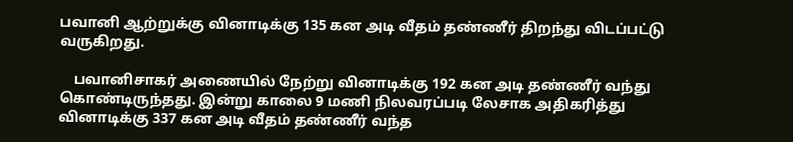பவானி ஆற்றுக்கு வினாடிக்கு 135 கன அடி வீதம் தண்ணீர் திறந்து விடப்பட்டு வருகிறது.

    பவானிசாகர் அணையில் நேற்று வினாடிக்கு 192 கன அடி தண்ணீர் வந்து கொண்டிருந்தது. இன்று காலை 9 மணி நிலவரப்படி லேசாக அதிகரித்து வினாடிக்கு 337 கன அடி வீதம் தண்ணீர் வந்த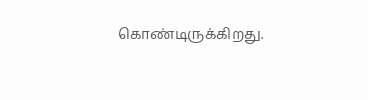கொண்டிருக்கிறது.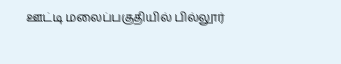ஊட்டி மலைப்பகுதியில் பில்லூர்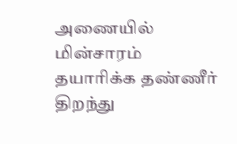அணையில் மின்சாரம் தயாரிக்க தண்ணீர் திறந்து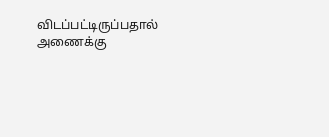விடப்பட்டிருப்பதால் அணைக்கு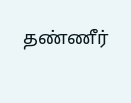தண்ணீர்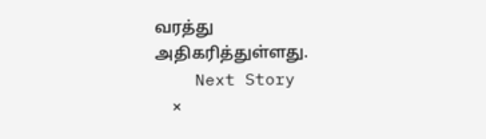வரத்து அதிகரித்துள்ளது.
    Next Story
    ×